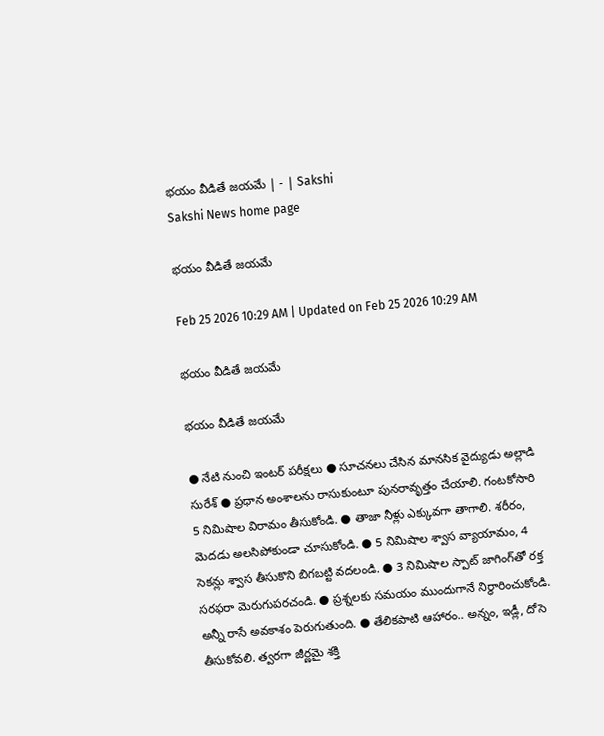భయం వీడితే జయమే | - | Sakshi
Sakshi News home page

భయం వీడితే జయమే

Feb 25 2026 10:29 AM | Updated on Feb 25 2026 10:29 AM

భయం వీడితే జయమే

భయం వీడితే జయమే

● నేటి నుంచి ఇంటర్‌ పరీక్షలు ● సూచనలు చేసిన మానసిక వైద్యుడు అల్లాడి సురేశ్‌ ● ప్రధాన అంశాలను రాసుకుంటూ పునరావృత్తం చేయాలి. గంటకోసారి 5 నిమిషాల విరామం తీసుకోండి. ● తాజా నీళ్లు ఎక్కువగా తాగాలి. శరీరం, మెదడు అలసిపోకుండా చూసుకోండి. ● 5 నిమిషాల శ్వాస వ్యాయామం, 4 సెకన్లు శ్వాస తీసుకొని బిగబట్టి వదలండి. ● 3 నిమిషాల స్పాట్‌ జాగింగ్‌తో రక్త సరఫరా మెరుగుపరచండి. ● ప్రశ్నలకు సమయం ముందుగానే నిర్ధారించుకోండి. అన్నీ రాసే అవకాశం పెరుగుతుంది. ● తేలికపాటి ఆహారం.. అన్నం, ఇడ్లీ, దోసె తీసుకోవలి. త్వరగా జీర్ణమై శక్తి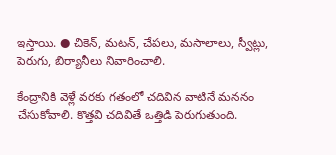ఇస్తాయి. ● చికెన్‌, మటన్‌, చేపలు, మసాలాలు, స్వీట్లు, పెరుగు, బిర్యానీలు నివారించాలి.

కేంద్రానికి వెళ్లే వరకు గతంలో చదివిన వాటినే మననం చేసుకోవాలి. కొత్తవి చదివితే ఒత్తిడి పెరుగుతుంది.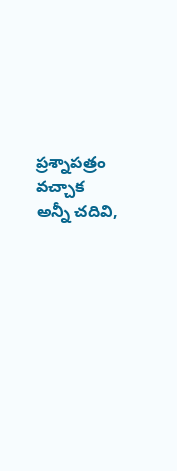ప్రశ్నాపత్రం వచ్చాక అన్నీ చదివి,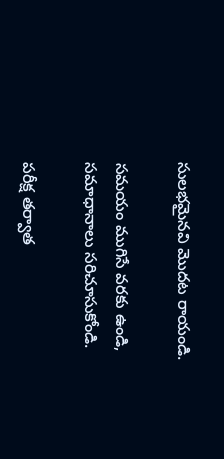సులభమైనవి మొదట రాయండి.

సమయం ముగిసే వరకు ఉండి, సమాధానాలు సరిచూసుకోండి.

పరీక్ష తర్వాత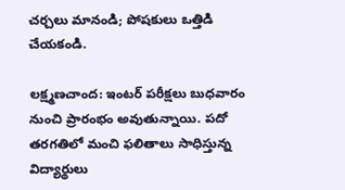చర్చలు మానండి; పోషకులు ఒత్తిడి చేయకండి.

లక్ష్మణచాంద: ఇంటర్‌ పరీక్షలు బుధవారం నుంచి ప్రారంభం అవుతున్నాయి. పదో తరగతిలో మంచి ఫలితాలు సాధిస్తున్న విద్యార్థులు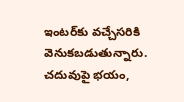ఇంటర్‌కు వచ్చేసరికి వెనుకబడుతున్నారు. చదువుపై భయం,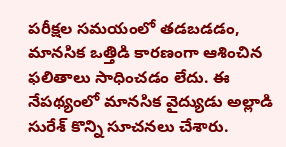పరీక్షల సమయంలో తడబడడం, మానసిక ఒత్తిడి కారణంగా ఆశించిన ఫలితాలు సాధించడం లేదు. ఈ నేపథ్యంలో మానసిక వైద్యుడు అల్లాడి సురేశ్‌ కొన్ని సూచనలు చేశారు.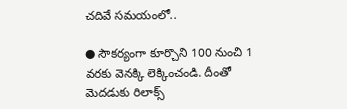చదివే సమయంలో..

● సౌకర్యంగా కూర్చొని 100 నుంచి 1 వరకు వెనక్కి లెక్కించండి. దీంతో మెదడుకు రిలాక్స్‌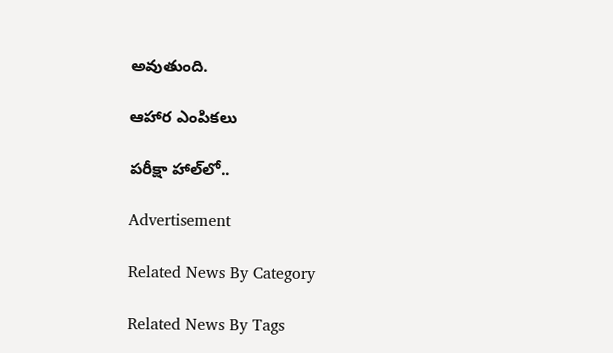అవుతుంది.

ఆహార ఎంపికలు

పరీక్షా హాల్‌లో..

Advertisement

Related News By Category

Related News By Tags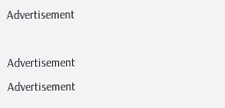Advertisement

Advertisement
Advertisement